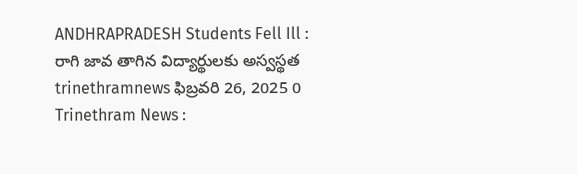ANDHRAPRADESH Students Fell Ill : రాగి జావ తాగిన విద్యార్థులకు అస్వస్థత trinethramnews ఫిబ్రవరి 26, 2025 0 Trinethram News :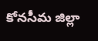కోనసీమ జిల్లా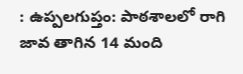: ఉప్పలగుప్తం: పాఠశాలలో రాగి జావ తాగిన 14 మంది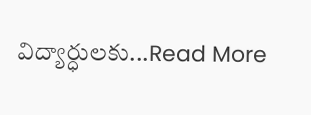విద్యార్ధులకు...Read More